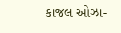કાજલ ઓઝા-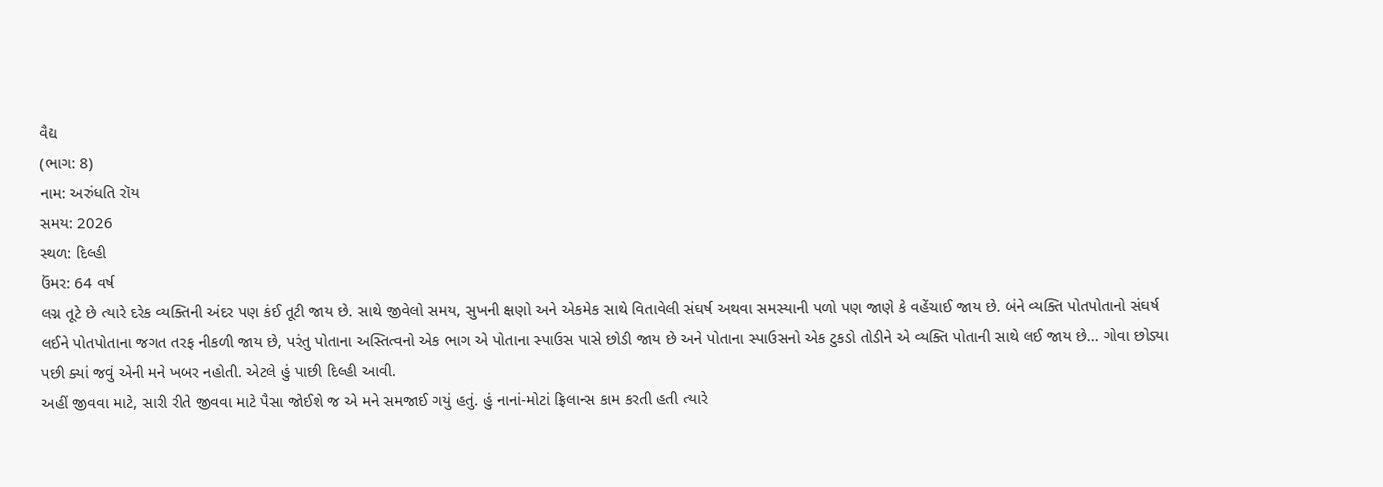વૈદ્ય
(ભાગ: 8)
નામ: અરુંધતિ રૉય
સમય: 2026
સ્થળ: દિલ્હી
ઉંમર: 64 વર્ષ
લગ્ન તૂટે છે ત્યારે દરેક વ્યક્તિની અંદર પણ કંઈ તૂટી જાય છે. સાથે જીવેલો સમય, સુખની ક્ષણો અને એકમેક સાથે વિતાવેલી સંઘર્ષ અથવા સમસ્યાની પળો પણ જાણે કે વહેંચાઈ જાય છે. બંને વ્યક્તિ પોતપોતાનો સંઘર્ષ લઈને પોતપોતાના જગત તરફ નીકળી જાય છે, પરંતુ પોતાના અસ્તિત્વનો એક ભાગ એ પોતાના સ્પાઉસ પાસે છોડી જાય છે અને પોતાના સ્પાઉસનો એક ટુકડો તોડીને એ વ્યક્તિ પોતાની સાથે લઈ જાય છે... ગોવા છોડ્યા પછી ક્યાં જવું એની મને ખબર નહોતી. એટલે હું પાછી દિલ્હી આવી.
અહીં જીવવા માટે, સારી રીતે જીવવા માટે પૈસા જોઈશે જ એ મને સમજાઈ ગયું હતું. હું નાનાં-મોટાં ફ્રિલાન્સ કામ કરતી હતી ત્યારે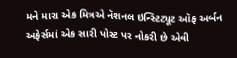મને મારા એક મિત્રએ નૅશનલ ઇન્સ્ટિટ્યૂટ ઑફ અર્બન અફેર્સમાં એક સારી પોસ્ટ પર નોકરી છે એવી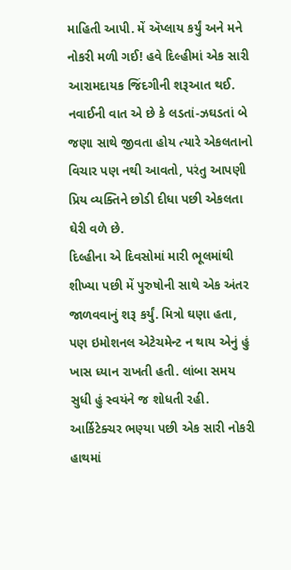માહિતી આપી. મેં ઍપ્લાય કર્યું અને મને નોકરી મળી ગઈ! હવે દિલ્હીમાં એક સારી આરામદાયક જિંદગીની શરૂઆત થઈ. નવાઈની વાત એ છે કે લડતાં-ઝઘડતાં બે જણા સાથે જીવતા હોય ત્યારે એકલતાનો વિચાર પણ નથી આવતો, પરંતુ આપણી પ્રિય વ્યક્તિને છોડી દીધા પછી એકલતા ઘેરી વળે છે.
દિલ્હીના એ દિવસોમાં મારી ભૂલમાંથી શીખ્યા પછી મેં પુરુષોની સાથે એક અંતર જાળવવાનું શરૂ કર્યું. મિત્રો ઘણા હતા, પણ ઇમોશનલ એટેચમેન્ટ ન થાય એનું હું ખાસ ધ્યાન રાખતી હતી. લાંબા સમય સુધી હું સ્વયંને જ શોધતી રહી. આર્કિટેક્ચર ભણ્યા પછી એક સારી નોકરી હાથમાં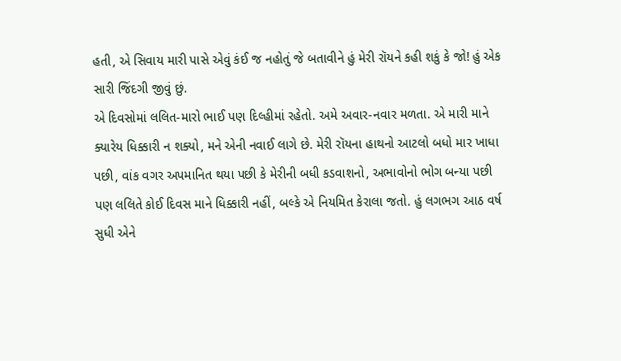હતી, એ સિવાય મારી પાસે એવું કંઈ જ નહોતું જે બતાવીને હું મેરી રૉયને કહી શકું કે જો! હું એક સારી જિંદગી જીવું છું.
એ દિવસોમાં લલિત-મારો ભાઈ પણ દિલ્હીમાં રહેતો. અમે અવાર-નવાર મળતા. એ મારી માને ક્યારેય ધિક્કારી ન શક્યો, મને એની નવાઈ લાગે છે. મેરી રૉયના હાથનો આટલો બધો માર ખાધા પછી, વાંક વગર અપમાનિત થયા પછી કે મેરીની બધી કડવાશનો, અભાવોનો ભોગ બન્યા પછી પણ લલિતે કોઈ દિવસ માને ધિક્કારી નહીં, બલ્કે એ નિયમિત કેરાલા જતો. હું લગભગ આઠ વર્ષ સુધી એને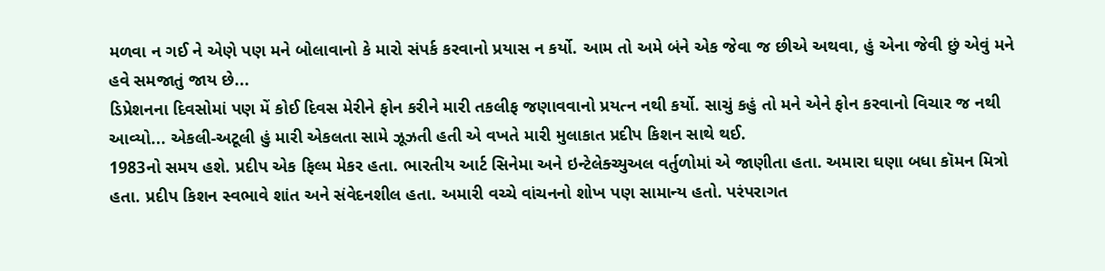મળવા ન ગઈ ને એણે પણ મને બોલાવાનો કે મારો સંપર્ક કરવાનો પ્રયાસ ન કર્યો. આમ તો અમે બંને એક જેવા જ છીએ અથવા, હું એના જેવી છું એવું મને હવે સમજાતું જાય છે...
ડિપ્રેશનના દિવસોમાં પણ મેં કોઈ દિવસ મેરીને ફોન કરીને મારી તકલીફ જણાવવાનો પ્રયત્ન નથી કર્યો. સાચું કહું તો મને એને ફોન કરવાનો વિચાર જ નથી આવ્યો... એકલી-અટૂલી હું મારી એકલતા સામે ઝૂઝતી હતી એ વખતે મારી મુલાકાત પ્રદીપ કિશન સાથે થઈ.
1983નો સમય હશે. પ્રદીપ એક ફિલ્મ મેકર હતા. ભારતીય આર્ટ સિનેમા અને ઇન્ટેલેક્ચ્યુઅલ વર્તુળોમાં એ જાણીતા હતા. અમારા ઘણા બધા કૉમન મિત્રો હતા. પ્રદીપ કિશન સ્વભાવે શાંત અને સંવેદનશીલ હતા. અમારી વચ્ચે વાંચનનો શોખ પણ સામાન્ય હતો. પરંપરાગત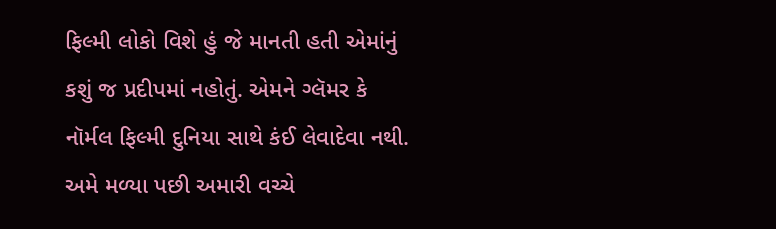ફિલ્મી લોકો વિશે હું જે માનતી હતી એમાંનું કશું જ પ્રદીપમાં નહોતું. એમને ગ્લૅમર કે નૉર્મલ ફિલ્મી દુનિયા સાથે કંઈ લેવાદેવા નથી. અમે મળ્યા પછી અમારી વચ્ચે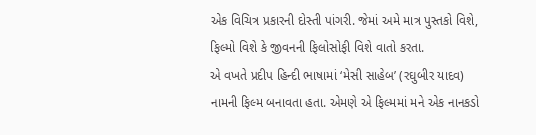એક વિચિત્ર પ્રકારની દોસ્તી પાંગરી. જેમાં અમે માત્ર પુસ્તકો વિશે, ફિલ્મો વિશે કે જીવનની ફિલોસોફી વિશે વાતો કરતા.
એ વખતે પ્રદીપ હિન્દી ભાષામાં ‘મેસી સાહેબ’ (રઘુબીર યાદવ) નામની ફિલ્મ બનાવતા હતા. એમણે એ ફિલ્મમાં મને એક નાનકડો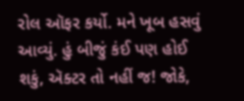રોલ ઑફર કર્યો. મને ખૂબ હસવું આવ્યું. હું બીજું કંઈ પણ હોઈ શકું, ઍક્ટર તો નહીં જ! જોકે,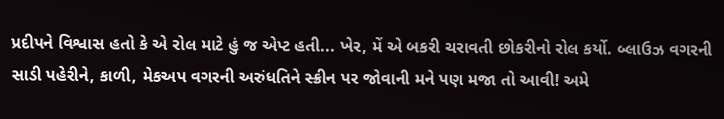પ્રદીપને વિશ્વાસ હતો કે એ રોલ માટે હું જ એપ્ટ હતી... ખેર, મેં એ બકરી ચરાવતી છોકરીનો રોલ કર્યો. બ્લાઉઝ વગરની સાડી પહેરીને, કાળી, મેકઅપ વગરની અરુંધતિને સ્ક્રીન પર જોવાની મને પણ મજા તો આવી! અમે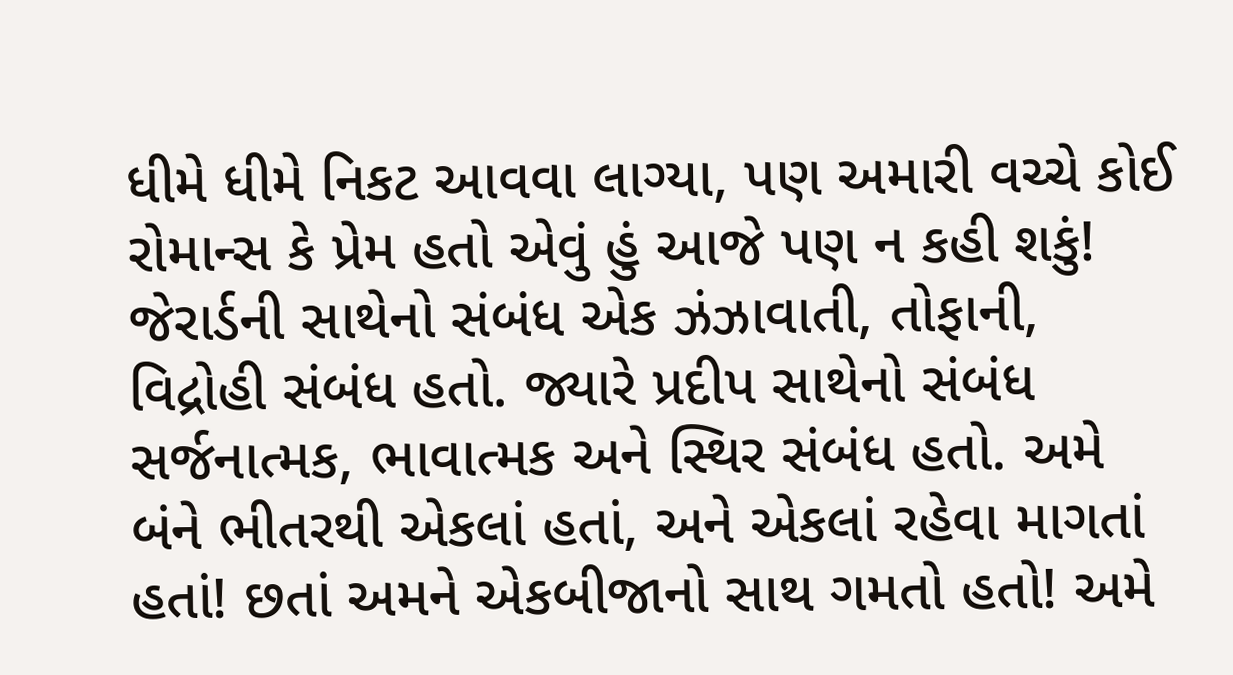ધીમે ધીમે નિકટ આવવા લાગ્યા, પણ અમારી વચ્ચે કોઈ રોમાન્સ કે પ્રેમ હતો એવું હું આજે પણ ન કહી શકું!
જેરાર્ડની સાથેનો સંબંધ એક ઝંઝાવાતી, તોફાની, વિદ્રોહી સંબંધ હતો. જ્યારે પ્રદીપ સાથેનો સંબંધ સર્જનાત્મક, ભાવાત્મક અને સ્થિર સંબંધ હતો. અમે બંને ભીતરથી એકલાં હતાં, અને એકલાં રહેવા માગતાં હતાં! છતાં અમને એકબીજાનો સાથ ગમતો હતો! અમે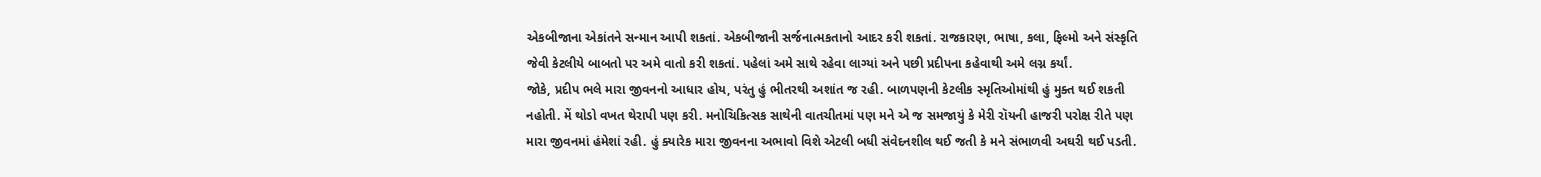એકબીજાના એકાંતને સન્માન આપી શકતાં. એકબીજાની સર્જનાત્મકતાનો આદર કરી શકતાં. રાજકારણ, ભાષા, કલા, ફિલ્મો અને સંસ્કૃતિ જેવી કેટલીયે બાબતો પર અમે વાતો કરી શકતાં. પહેલાં અમે સાથે રહેવા લાગ્યાં અને પછી પ્રદીપના કહેવાથી અમે લગ્ન કર્યાં.
જોકે, પ્રદીપ ભલે મારા જીવનનો આધાર હોય, પરંતુ હું ભીતરથી અશાંત જ રહી. બાળપણની કેટલીક સ્મૃતિઓમાંથી હું મુક્ત થઈ શકતી નહોતી. મેં થોડો વખત થેરાપી પણ કરી. મનોચિકિત્સક સાથેની વાતચીતમાં પણ મને એ જ સમજાયું કે મેરી રૉયની હાજરી પરોક્ષ રીતે પણ મારા જીવનમાં હંમેશાં રહી. હું ક્યારેક મારા જીવનના અભાવો વિશે એટલી બધી સંવેદનશીલ થઈ જતી કે મને સંભાળવી અઘરી થઈ પડતી.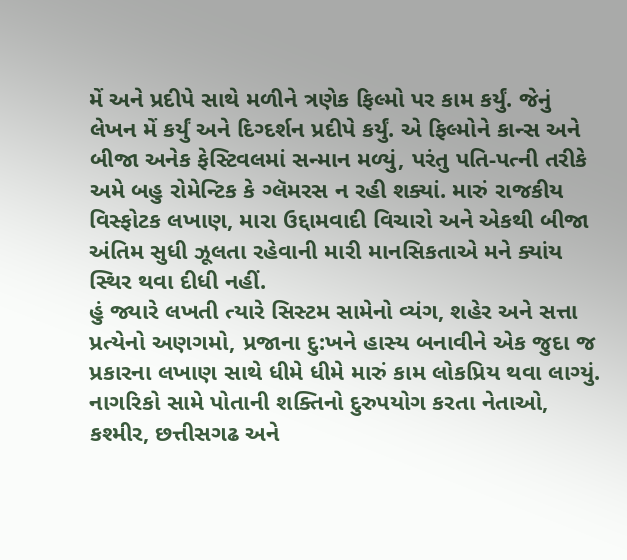મેં અને પ્રદીપે સાથે મળીને ત્રણેક ફિલ્મો પર કામ કર્યું. જેનું લેખન મેં કર્યું અને દિગ્દર્શન પ્રદીપે કર્યું. એ ફિલ્મોને કાન્સ અને બીજા અનેક ફેસ્ટિવલમાં સન્માન મળ્યું, પરંતુ પતિ-પત્ની તરીકે અમે બહુ રોમેન્ટિક કે ગ્લૅમરસ ન રહી શક્યાં. મારું રાજકીય વિસ્ફોટક લખાણ, મારા ઉદ્દામવાદી વિચારો અને એકથી બીજા અંતિમ સુધી ઝૂલતા રહેવાની મારી માનસિકતાએ મને ક્યાંય સ્થિર થવા દીધી નહીં.
હું જ્યારે લખતી ત્યારે સિસ્ટમ સામેનો વ્યંગ, શહેર અને સત્તા પ્રત્યેનો અણગમો, પ્રજાના દુ:ખને હાસ્ય બનાવીને એક જુદા જ પ્રકારના લખાણ સાથે ધીમે ધીમે મારું કામ લોકપ્રિય થવા લાગ્યું. નાગરિકો સામે પોતાની શક્તિનો દુરુપયોગ કરતા નેતાઓ, કશ્મીર, છત્તીસગઢ અને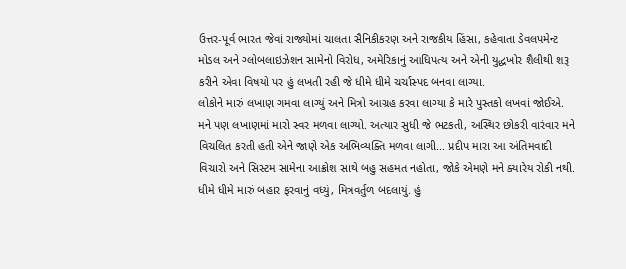ઉત્તર-પૂર્વ ભારત જેવાં રાજ્યોમાં ચાલતા સૈનિકીકરણ અને રાજકીય હિંસા, કહેવાતા ડેવલપમેન્ટ મોડલ અને ગ્લોબલાઇઝેશન સામેનો વિરોધ, અમેરિકાનું આધિપત્ય અને એની યુદ્ધખોર શૈલીથી શરૂ કરીને એવા વિષયો પર હું લખતી રહી જે ધીમે ધીમે ચર્ચાસ્પદ બનવા લાગ્યા.
લોકોને મારું લખાણ ગમવા લાગ્યું અને મિત્રો આગ્રહ કરવા લાગ્યા કે મારે પુસ્તકો લખવાં જોઈએ. મને પણ લખાણમાં મારો સ્વર મળવા લાગ્યો. અત્યાર સુધી જે ભટકતી, અસ્થિર છોકરી વારંવાર મને વિચલિત કરતી હતી એને જાણે એક અભિવ્યક્તિ મળવા લાગી... પ્રદીપ મારા આ અંતિમવાદી વિચારો અને સિસ્ટમ સામેના આક્રોશ સાથે બહુ સહમત નહોતા, જોકે એમણે મને ક્યારેય રોકી નથી. ધીમે ધીમે મારું બહાર ફરવાનું વધ્યું, મિત્રવર્તુળ બદલાયું. હું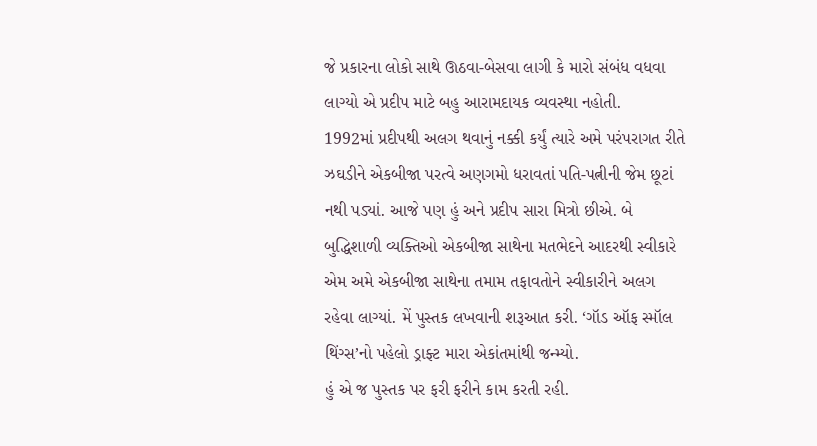જે પ્રકારના લોકો સાથે ઊઠવા-બેસવા લાગી કે મારો સંબંધ વધવા લાગ્યો એ પ્રદીપ માટે બહુ આરામદાયક વ્યવસ્થા નહોતી.
1992માં પ્રદીપથી અલગ થવાનું નક્કી કર્યું ત્યારે અમે પરંપરાગત રીતે ઝઘડીને એકબીજા પરત્વે અણગમો ધરાવતાં પતિ-પત્નીની જેમ છૂટાં નથી પડ્યાં. આજે પણ હું અને પ્રદીપ સારા મિત્રો છીએ. બે બુદ્ધિશાળી વ્યક્તિઓ એકબીજા સાથેના મતભેદને આદરથી સ્વીકારે એમ અમે એકબીજા સાથેના તમામ તફાવતોને સ્વીકારીને અલગ રહેવા લાગ્યાં. મેં પુસ્તક લખવાની શરૂઆત કરી. ‘ગૉડ ઑફ સ્મૉલ થિંગ્સ’નો પહેલો ડ્રાફ્ટ મારા એકાંતમાંથી જન્મ્યો.
હું એ જ પુસ્તક પર ફરી ફરીને કામ કરતી રહી.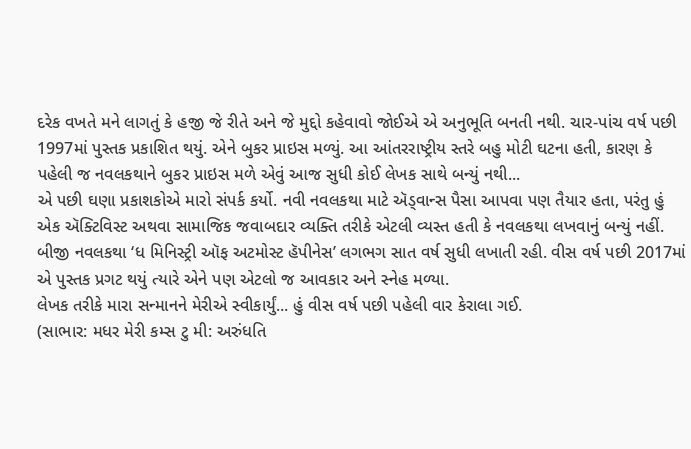દરેક વખતે મને લાગતું કે હજી જે રીતે અને જે મુદ્દો કહેવાવો જોઈએ એ અનુભૂતિ બનતી નથી. ચાર-પાંચ વર્ષ પછી 1997માં પુસ્તક પ્રકાશિત થયું. એને બુકર પ્રાઇસ મળ્યું. આ આંતરરાષ્ટ્રીય સ્તરે બહુ મોટી ઘટના હતી, કારણ કે પહેલી જ નવલકથાને બુકર પ્રાઇસ મળે એવું આજ સુધી કોઈ લેખક સાથે બન્યું નથી...
એ પછી ઘણા પ્રકાશકોએ મારો સંપર્ક કર્યો. નવી નવલકથા માટે ઍડ્વાન્સ પૈસા આપવા પણ તૈયાર હતા, પરંતુ હું એક ઍક્ટિવિસ્ટ અથવા સામાજિક જવાબદાર વ્યક્તિ તરીકે એટલી વ્યસ્ત હતી કે નવલકથા લખવાનું બન્યું નહીં. બીજી નવલકથા ‘ધ મિનિસ્ટ્રી ઑફ અટમોસ્ટ હૅપીનેસ’ લગભગ સાત વર્ષ સુધી લખાતી રહી. વીસ વર્ષ પછી 2017માં એ પુસ્તક પ્રગટ થયું ત્યારે એને પણ એટલો જ આવકાર અને સ્નેહ મળ્યા.
લેખક તરીકે મારા સન્માનને મેરીએ સ્વીકાર્યું... હું વીસ વર્ષ પછી પહેલી વાર કેરાલા ગઈ.
(સાભાર: મધર મેરી કમ્સ ટુ મી: અરુંધતિ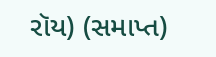રૉય) (સમાપ્ત)